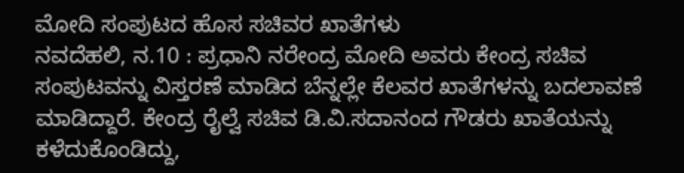ಮೋದಿ ಸಂಪುಟದ ಹೊಸ ಸಚಿವರ ಖಾತೆಗಳು
ನವದೆಹಲಿ, ನ.10 : ಪ್ರಧಾನಿ ನರೇಂದ್ರ ಮೋದಿ ಅವರು ಕೇಂದ್ರ ಸಚಿವ ಸಂಪುಟವನ್ನು ವಿಸ್ತರಣೆ ಮಾಡಿದ ಬೆನ್ನಲ್ಲೇ ಕೆಲವರ ಖಾತೆಗಳನ್ನು ಬದಲಾವಣೆ ಮಾಡಿದ್ದಾರೆ. ಕೇಂದ್ರ ರೈಲ್ವೆ ಸಚಿವ ಡಿ.ವಿ.ಸದಾನಂದ ಗೌಡರು ಖಾತೆಯನ್ನು ಕಳೆದುಕೊಂಡಿದ್ದು,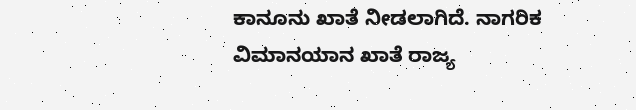ಕಾನೂನು ಖಾತೆ ನೀಡಲಾಗಿದೆ. ನಾಗರಿಕ ವಿಮಾನಯಾನ ಖಾತೆ ರಾಜ್ಯ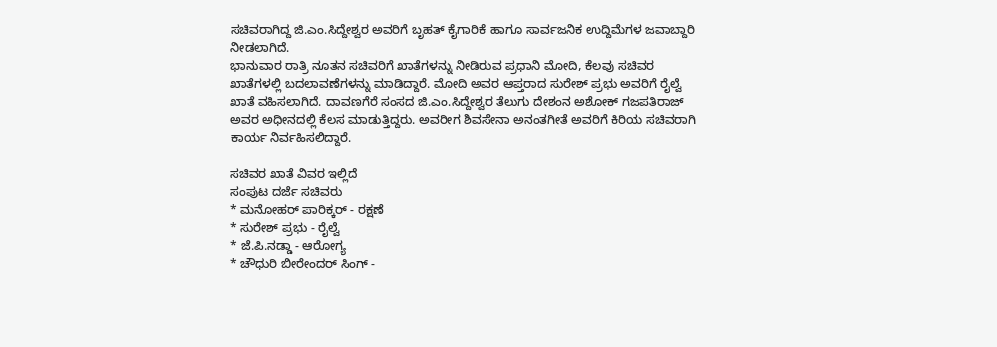ಸಚಿವರಾಗಿದ್ದ ಜಿ.ಎಂ.ಸಿದ್ದೇಶ್ವರ ಅವರಿಗೆ ಬೃಹತ್ ಕೈಗಾರಿಕೆ ಹಾಗೂ ಸಾರ್ವಜನಿಕ ಉದ್ದಿಮೆಗಳ ಜವಾಬ್ದಾರಿ ನೀಡಲಾಗಿದೆ.
ಭಾನುವಾರ ರಾತ್ರಿ ನೂತನ ಸಚಿವರಿಗೆ ಖಾತೆಗಳನ್ನು ನೀಡಿರುವ ಪ್ರಧಾನಿ ಮೋದಿ, ಕೆಲವು ಸಚಿವರ ಖಾತೆಗಳಲ್ಲಿ ಬದಲಾವಣೆಗಳನ್ನು ಮಾಡಿದ್ದಾರೆ. ಮೋದಿ ಅವರ ಆಪ್ತರಾದ ಸುರೇಶ್ ಪ್ರಭು ಅವರಿಗೆ ರೈಲ್ವೆ ಖಾತೆ ವಹಿಸಲಾಗಿದೆ. ದಾವಣಗೆರೆ ಸಂಸದ ಜಿ.ಎಂ.ಸಿದ್ದೇಶ್ವರ ತೆಲುಗು ದೇಶಂನ ಅಶೋಕ್ ಗಜಪತಿರಾಜ್ ಅವರ ಅಧೀನದಲ್ಲಿ ಕೆಲಸ ಮಾಡುತ್ತಿದ್ದರು. ಅವರೀಗ ಶಿವಸೇನಾ ಅನಂತಗೀತೆ ಅವರಿಗೆ ಕಿರಿಯ ಸಚಿವರಾಗಿ ಕಾರ್ಯ ನಿರ್ವಹಿಸಲಿದ್ದಾರೆ.

ಸಚಿವರ ಖಾತೆ ವಿವರ ಇಲ್ಲಿದೆ
ಸಂಪುಟ ದರ್ಜೆ ಸಚಿವರು
* ಮನೋಹರ್ ಪಾರಿಕ್ಕರ್ - ರಕ್ಷಣೆ
* ಸುರೇಶ್ ಪ್ರಭು - ರೈಲ್ವೆ
* ಜೆ.ಪಿ.ನಡ್ಡಾ - ಆರೋಗ್ಯ
* ಚೌಧುರಿ ಬೀರೇಂದರ್ ಸಿಂಗ್ -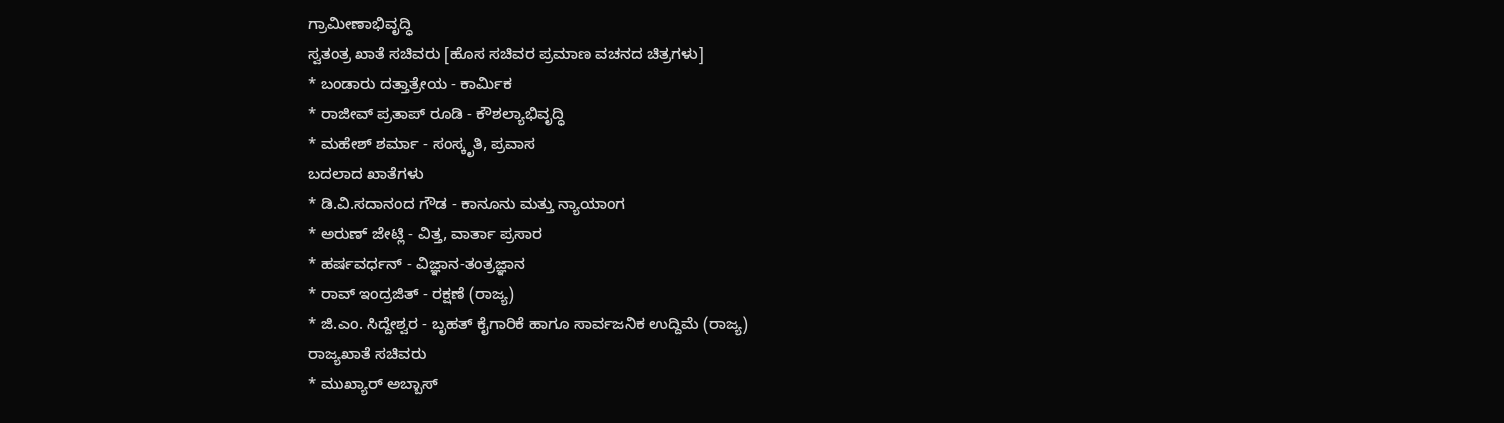ಗ್ರಾಮೀಣಾಭಿವೃದ್ಧಿ
ಸ್ವತಂತ್ರ ಖಾತೆ ಸಚಿವರು [ಹೊಸ ಸಚಿವರ ಪ್ರಮಾಣ ವಚನದ ಚಿತ್ರಗಳು]
* ಬಂಡಾರು ದತ್ತಾತ್ರೇಯ - ಕಾರ್ಮಿಕ
* ರಾಜೀವ್ ಪ್ರತಾಪ್ ರೂಡಿ - ಕೌಶಲ್ಯಾಭಿವೃದ್ಧಿ
* ಮಹೇಶ್ ಶರ್ಮಾ - ಸಂಸ್ಕೃತಿ, ಪ್ರವಾಸ
ಬದಲಾದ ಖಾತೆಗಳು
* ಡಿ.ವಿ.ಸದಾನಂದ ಗೌಡ - ಕಾನೂನು ಮತ್ತು ನ್ಯಾಯಾಂಗ
* ಅರುಣ್ ಜೇಟ್ಲಿ - ವಿತ್ತ, ವಾರ್ತಾ ಪ್ರಸಾರ
* ಹರ್ಷವರ್ಧನ್ - ವಿಜ್ಞಾನ-ತಂತ್ರಜ್ಞಾನ
* ರಾವ್ ಇಂದ್ರಜಿತ್ - ರಕ್ಷಣೆ (ರಾಜ್ಯ)
* ಜಿ.ಎಂ. ಸಿದ್ದೇಶ್ವರ - ಬೃಹತ್ ಕೈಗಾರಿಕೆ ಹಾಗೂ ಸಾರ್ವಜನಿಕ ಉದ್ದಿಮೆ (ರಾಜ್ಯ)
ರಾಜ್ಯಖಾತೆ ಸಚಿವರು
* ಮುಖ್ಯಾರ್ ಅಬ್ಬಾಸ್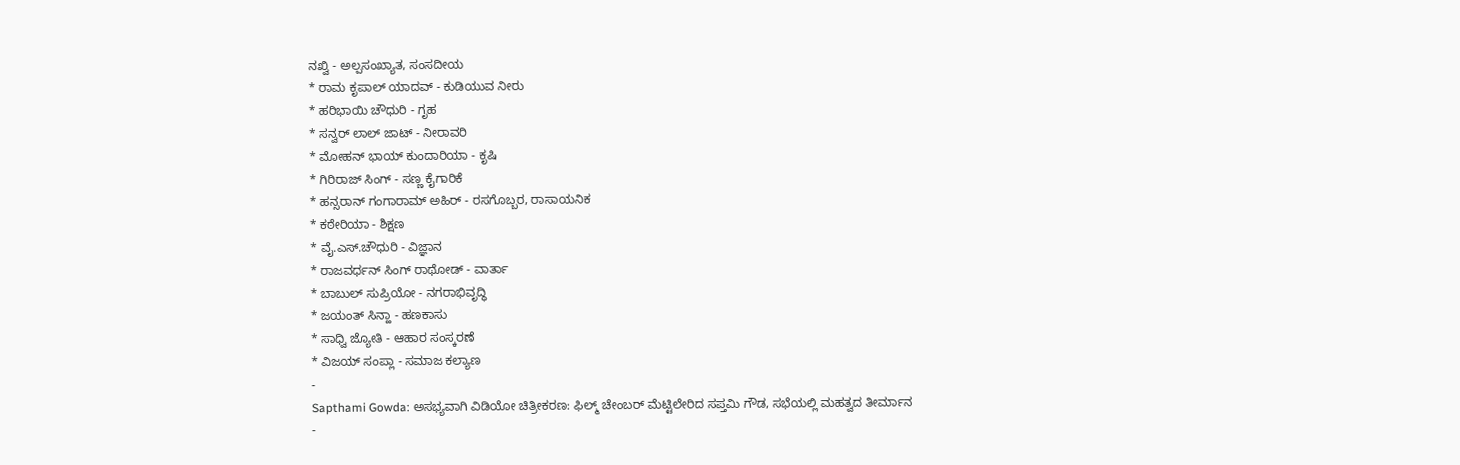ನಖ್ವಿ - ಅಲ್ಪಸಂಖ್ಯಾತ, ಸಂಸದೀಯ
* ರಾಮ ಕೃಪಾಲ್ ಯಾದವ್ - ಕುಡಿಯುವ ನೀರು
* ಹರಿಭಾಯಿ ಚೌಧುರಿ - ಗೃಹ
* ಸನ್ವರ್ ಲಾಲ್ ಜಾಟ್ - ನೀರಾವರಿ
* ಮೋಹನ್ ಭಾಯ್ ಕುಂದಾರಿಯಾ - ಕೃಷಿ
* ಗಿರಿರಾಜ್ ಸಿಂಗ್ - ಸಣ್ಣ ಕೈಗಾರಿಕೆ
* ಹನ್ಸರಾನ್ ಗಂಗಾರಾಮ್ ಅಹಿರ್ - ರಸಗೊಬ್ಬರ, ರಾಸಾಯನಿಕ
* ಕಠೇರಿಯಾ - ಶಿಕ್ಷಣ
* ವೈ.ಎಸ್.ಚೌಧುರಿ - ವಿಜ್ಞಾನ
* ರಾಜವರ್ಧನ್ ಸಿಂಗ್ ರಾಥೋಡ್ - ವಾರ್ತಾ
* ಬಾಬುಲ್ ಸುಪ್ರಿಯೋ - ನಗರಾಭಿವೃದ್ಧಿ
* ಜಯಂತ್ ಸಿನ್ಹಾ - ಹಣಕಾಸು
* ಸಾಧ್ವಿ ಜ್ಯೋತಿ - ಆಹಾರ ಸಂಸ್ಕರಣೆ
* ವಿಜಯ್ ಸಂಪ್ಲಾ - ಸಮಾಜ ಕಲ್ಯಾಣ
-
Sapthami Gowda: ಅಸಭ್ಯವಾಗಿ ವಿಡಿಯೋ ಚಿತ್ರೀಕರಣ: ಫಿಲ್ಮ್ ಚೇಂಬರ್ ಮೆಟ್ಟಿಲೇರಿದ ಸಪ್ತಮಿ ಗೌಡ, ಸಭೆಯಲ್ಲಿ ಮಹತ್ವದ ತೀರ್ಮಾನ -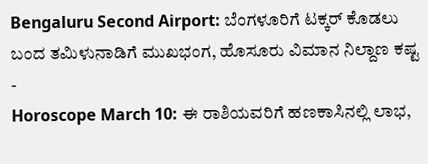Bengaluru Second Airport: ಬೆಂಗಳೂರಿಗೆ ಟಕ್ಕರ್ ಕೊಡಲು ಬಂದ ತಮಿಳುನಾಡಿಗೆ ಮುಖಭಂಗ, ಹೊಸೂರು ವಿಮಾನ ನಿಲ್ದಾಣ ಕಷ್ಟ -
Horoscope March 10: ಈ ರಾಶಿಯವರಿಗೆ ಹಣಕಾಸಿನಲ್ಲಿ ಲಾಭ,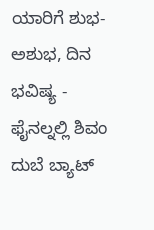ಯಾರಿಗೆ ಶುಭ-ಅಶುಭ, ದಿನ ಭವಿಷ್ಯ -
ಫೈನಲ್ನಲ್ಲಿ ಶಿವಂ ದುಬೆ ಬ್ಯಾಟ್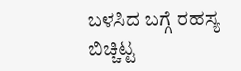ಬಳಸಿದ ಬಗ್ಗೆ ರಹಸ್ಯ ಬಿಚ್ಚಿಟ್ಟ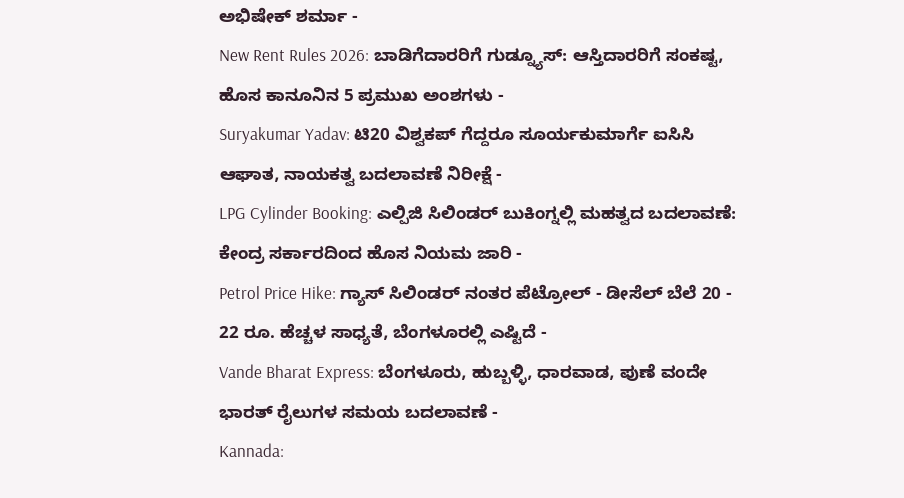ಅಭಿಷೇಕ್ ಶರ್ಮಾ -
New Rent Rules 2026: ಬಾಡಿಗೆದಾರರಿಗೆ ಗುಡ್ನ್ಯೂಸ್: ಆಸ್ತಿದಾರರಿಗೆ ಸಂಕಷ್ಟ, ಹೊಸ ಕಾನೂನಿನ 5 ಪ್ರಮುಖ ಅಂಶಗಳು -
Suryakumar Yadav: ಟಿ20 ವಿಶ್ವಕಪ್ ಗೆದ್ದರೂ ಸೂರ್ಯಕುಮಾರ್ಗೆ ಐಸಿಸಿ ಆಘಾತ, ನಾಯಕತ್ವ ಬದಲಾವಣೆ ನಿರೀಕ್ಷೆ -
LPG Cylinder Booking: ಎಲ್ಪಿಜಿ ಸಿಲಿಂಡರ್ ಬುಕಿಂಗ್ನಲ್ಲಿ ಮಹತ್ವದ ಬದಲಾವಣೆ: ಕೇಂದ್ರ ಸರ್ಕಾರದಿಂದ ಹೊಸ ನಿಯಮ ಜಾರಿ -
Petrol Price Hike: ಗ್ಯಾಸ್ ಸಿಲಿಂಡರ್ ನಂತರ ಪೆಟ್ರೋಲ್ - ಡೀಸೆಲ್ ಬೆಲೆ 20 - 22 ರೂ. ಹೆಚ್ಚಳ ಸಾಧ್ಯತೆ, ಬೆಂಗಳೂರಲ್ಲಿ ಎಷ್ಟಿದೆ -
Vande Bharat Express: ಬೆಂಗಳೂರು, ಹುಬ್ಬಳ್ಳಿ, ಧಾರವಾಡ, ಪುಣೆ ವಂದೇ ಭಾರತ್ ರೈಲುಗಳ ಸಮಯ ಬದಲಾವಣೆ -
Kannada: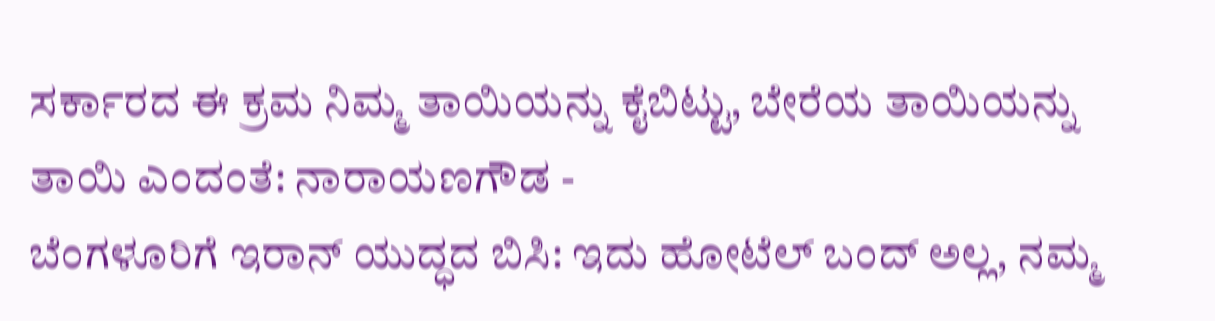ಸರ್ಕಾರದ ಈ ಕ್ರಮ ನಿಮ್ಮ ತಾಯಿಯನ್ನು ಕೈಬಿಟ್ಟು, ಬೇರೆಯ ತಾಯಿಯನ್ನು ತಾಯಿ ಎಂದಂತೆ: ನಾರಾಯಣಗೌಡ -
ಬೆಂಗಳೂರಿಗೆ ಇರಾನ್ ಯುದ್ಧದ ಬಿಸಿ: ಇದು ಹೋಟೆಲ್ ಬಂದ್ ಅಲ್ಲ, ನಮ್ಮ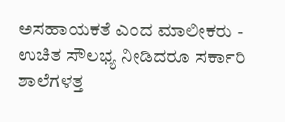ಅಸಹಾಯಕತೆ ಎಂದ ಮಾಲೀಕರು -
ಉಚಿತ ಸೌಲಭ್ಯ ನೀಡಿದರೂ ಸರ್ಕಾರಿ ಶಾಲೆಗಳತ್ತ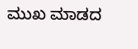ಮುಖ ಮಾಡದ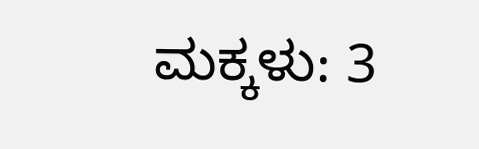ಮಕ್ಕಳು: 3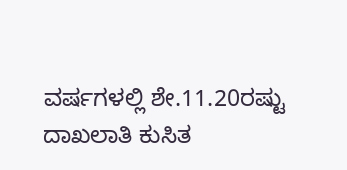ವರ್ಷಗಳಲ್ಲಿ ಶೇ.11.20ರಷ್ಟು ದಾಖಲಾತಿ ಕುಸಿತ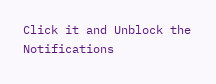Click it and Unblock the Notifications